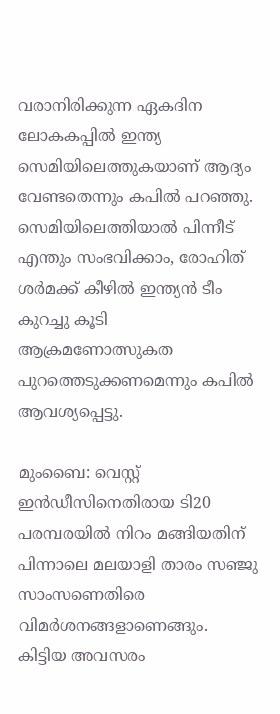വരാനിരിക്കുന്ന ഏകദിന ലോകകപ്പില്‍ ഇന്ത്യ സെമിയിലെത്തുകയാണ് ആദ്യം വേണ്ടതെന്നും കപില്‍ പറഞ്ഞു. സെമിയിലെത്തിയാല്‍ പിന്നീട് എന്തും സംഭവിക്കാം, രോഹിത് ശര്‍മക്ക് കീഴില്‍ ഇന്ത്യന്‍ ടീം കുറച്ചു കൂടി ആക്രമണോത്സുകത പുറത്തെടുക്കണമെന്നും കപില്‍ ആവശ്യപ്പെട്ടു.

മുംബൈ: വെസ്റ്റ് ഇന്‍ഡീസിനെതിരായ ടി20 പരമ്പരയില്‍ നിറം മങ്ങിയതിന് പിന്നാലെ മലയാളി താരം സഞ്ജു സാംസണെതിരെ വിമര്‍ശനങ്ങളാണെങ്ങും. കിട്ടിയ അവസരം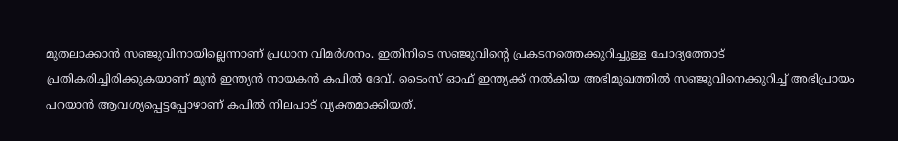മുതലാക്കാന്‍ സഞ്ജുവിനായില്ലെന്നാണ് പ്രധാന വിമര്‍ശനം. ഇതിനിടെ സഞ്ജുവിന്‍റെ പ്രകടനത്തെക്കുറിച്ചുള്ള ചോദ്യത്തോട് പ്രതികരിച്ചിരിക്കുകയാണ് മുന്‍ ഇന്ത്യന്‍ നായകന്‍ കപില്‍ ദേവ്. ടൈംസ് ഓഫ് ഇന്ത്യക്ക് നല്‍കിയ അഭിമുഖത്തില്‍ സഞ്ജുവിനെക്കുറിച്ച് അഭിപ്രായം പറയാന്‍ ആവശ്യപ്പെട്ടപ്പോഴാണ് കപില്‍ നിലപാട് വ്യക്തമാക്കിയത്.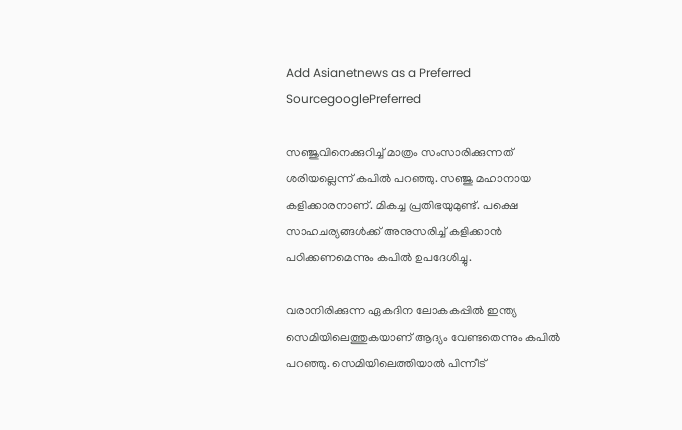Add Asianetnews as a Preferred SourcegooglePreferred

സഞ്ജുവിനെക്കുറിച്ച് മാത്രം സംസാരിക്കുന്നത് ശരിയല്ലെന്ന് കപില്‍ പറഞ്ഞു. സഞ്ജു മഹാനായ കളിക്കാരനാണ്. മികച്ച പ്രതിഭയുമുണ്ട്. പക്ഷെ സാഹചര്യങ്ങള്‍ക്ക് അനുസരിച്ച് കളിക്കാന്‍ പഠിക്കണമെന്നും കപില്‍ ഉപദേശിച്ചു.

വരാനിരിക്കുന്ന ഏകദിന ലോകകപ്പില്‍ ഇന്ത്യ സെമിയിലെത്തുകയാണ് ആദ്യം വേണ്ടതെന്നും കപില്‍ പറഞ്ഞു. സെമിയിലെത്തിയാല്‍ പിന്നീട്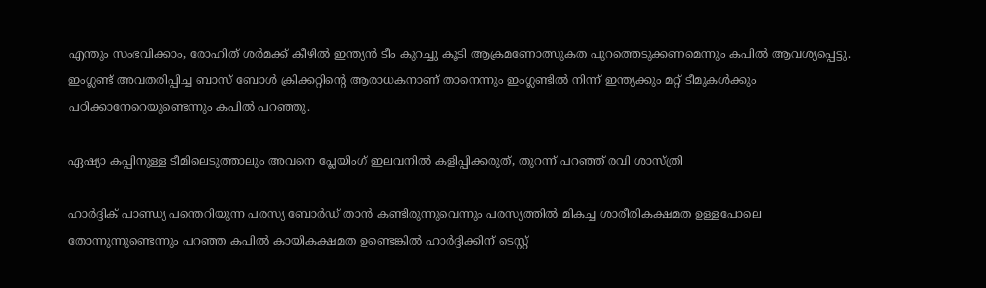എന്തും സംഭവിക്കാം, രോഹിത് ശര്‍മക്ക് കീഴില്‍ ഇന്ത്യന്‍ ടീം കുറച്ചു കൂടി ആക്രമണോത്സുകത പുറത്തെടുക്കണമെന്നും കപില്‍ ആവശ്യപ്പെട്ടു. ഇംഗ്ലണ്ട് അവതരിപ്പിച്ച ബാസ് ബോള്‍ ക്രിക്കറ്റിന്‍റെ ആരാധകനാണ് താനെന്നും ഇംഗ്ലണ്ടില്‍ നിന്ന് ഇന്ത്യക്കും മറ്റ് ടീമുകള്‍ക്കും പഠിക്കാനേറെയുണ്ടെന്നും കപില്‍ പറഞ്ഞു.

ഏഷ്യാ കപ്പിനുള്ള ടീമിലെടുത്താലും അവനെ പ്ലേയിംഗ് ഇലവനില്‍ കളിപ്പിക്കരുത്, തുറന്ന് പറഞ്ഞ് രവി ശാസ്ത്രി

ഹാര്‍ദ്ദിക് പാണ്ഡ്യ പന്തെറിയുന്ന പരസ്യ ബോര്‍ഡ് താന്‍ കണ്ടിരുന്നുവെന്നും പരസ്യത്തില്‍ മികച്ച ശാരീരികക്ഷമത ഉള്ളപോലെ തോന്നുന്നുണ്ടെന്നും പറഞ്ഞ കപില്‍ കായികക്ഷമത ഉണ്ടെങ്കില്‍ ഹാര്‍ദ്ദിക്കിന് ടെസ്റ്റ്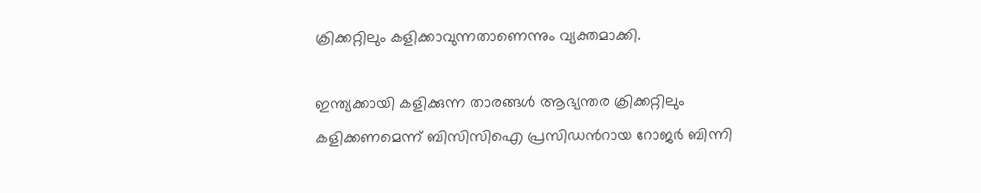ക്രിക്കറ്റിലും കളിക്കാവുന്നതാണെന്നും വ്യക്തമാക്കി.

ഇന്ത്യക്കായി കളിക്കുന്ന താരങ്ങള്‍ ആഭ്യന്തര ക്രിക്കറ്റിലും കളിക്കണമെന്ന് ബിസിസിഐ പ്രസിഡന്‍റായ റോജര്‍ ബിന്നി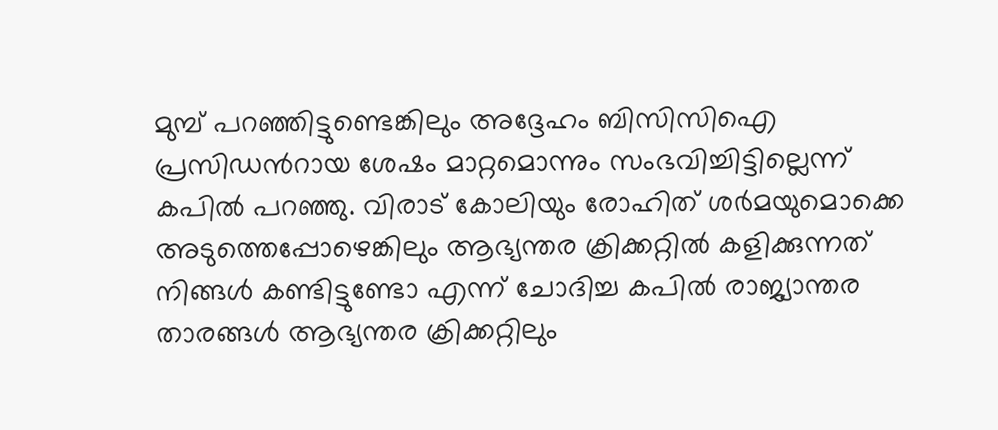മുമ്പ് പറഞ്ഞിട്ടുണ്ടെങ്കിലും അദ്ദേഹം ബിസിസിഐ പ്രസിഡന്‍റായ ശേഷം മാറ്റമൊന്നും സംഭവിച്ചിട്ടില്ലെന്ന് കപില്‍ പറഞ്ഞു. വിരാട് കോലിയും രോഹിത് ശര്‍മയുമൊക്കെ അടുത്തെപ്പോഴെങ്കിലും ആഭ്യന്തര ക്രിക്കറ്റില്‍ കളിക്കുന്നത് നിങ്ങള്‍ കണ്ടിട്ടുണ്ടോ എന്ന് ചോദിച്ച കപില്‍ രാജ്യാന്തര താരങ്ങള്‍ ആഭ്യന്തര ക്രിക്കറ്റിലും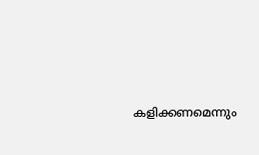കളിക്കണമെന്നും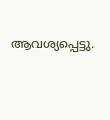ആവശ്യപ്പെട്ടു.